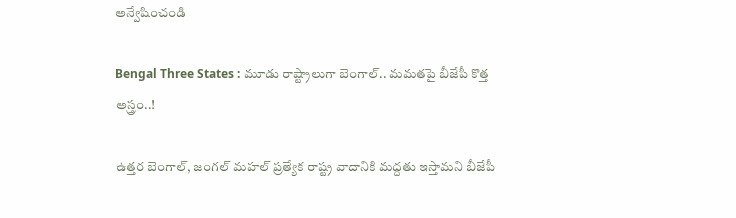అన్వేషించండి

Bengal Three States : మూడు రాష్ట్రాలుగా బెంగాల్.. మమతపై బీజేపీ కొత్త అస్త్రం..!

ఉత్తర బెంగాల్‌, జంగల్‌ మహల్‌ ప్రత్యేక రాష్ట్ర వాదానికి మద్దతు ఇస్తామని బీజేపీ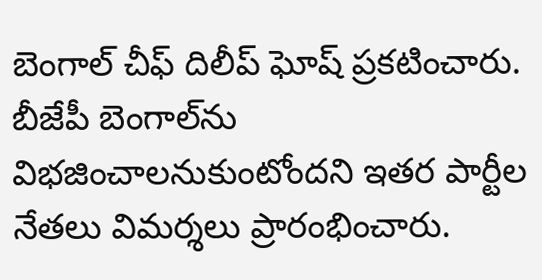బెంగాల్ చీఫ్ దిలీప్ ఘోష్ ప్రకటించారు. బీజేపీ బెంగాల్‌ను విభజించాలనుకుంటోందని ఇతర పార్టీల నేతలు విమర్శలు ప్రారంభించారు.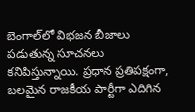బెంగాల్‌లో విభజన బీజాలు పడుతున్న సూచనలు కనిపిస్తున్నాయి. ప్రధాన ప్రతిపక్షంగా, బలమైన రాజకీయ పార్టీగా ఎదిగిన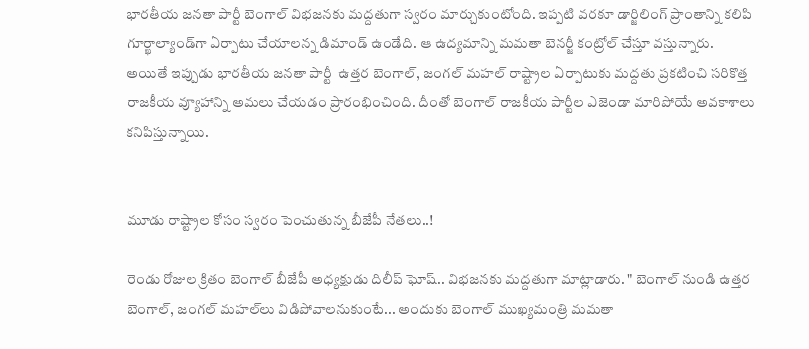భారతీయ జనతా పార్టీ బెంగాల్ విభజనకు మద్దతుగా స్వరం మార్చుకుంటోంది. ఇప్పటి వరకూ డార్జిలింగ్ ప్రాంతాన్ని కలిపి గూర్ఖాల్యాండ్‌గా ఏర్పాటు చేయాలన్న డిమాండ్ ఉండేది. ఆ ఉద్యమాన్ని మమతా బెనర్జీ కంట్రోల్ చేస్తూ వస్తున్నారు. అయితే ఇప్పుడు భారతీయ జనతా పార్టీ  ఉత్తర బెంగాల్‌, జంగల్‌ మహల్‌ రాష్ట్రాల ఏర్పాటుకు మద్దతు ప్రకటించి సరికొత్త రాజకీయ వ్యూహాన్ని అమలు చేయడం ప్రారంభించింది. దీంతో బెంగాల్ రాజకీయ పార్టీల ఎజెండా మారిపోయే అవకాశాలు కనిపిస్తున్నాయి.


మూడు రాష్ట్రాల కోసం స్వరం పెంచుతున్న బీజేపీ నేతలు..!

రెండు రోజుల క్రితం బెంగాల్ బీజేపీ అధ్యక్షుడు దిలీప్ ఘోష్.. విభజనకు మద్దతుగా మాట్లాడారు. " బెంగాల్‌ నుండి ఉత్తర బెంగాల్‌, జంగల్‌ మహల్‌లు విడిపోవాలనుకుంటే... అందుకు బెంగాల్‌ ముఖ్యమంత్రి మమతా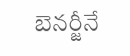బెనర్జీనే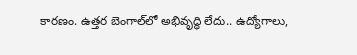కారణం. ఉత్తర బెంగాల్‌లో అభివృద్ధి లేదు.. ఉద్యోగాలు,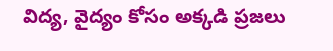విద్య, వైద్యం కోసం అక్కడి ప్రజలు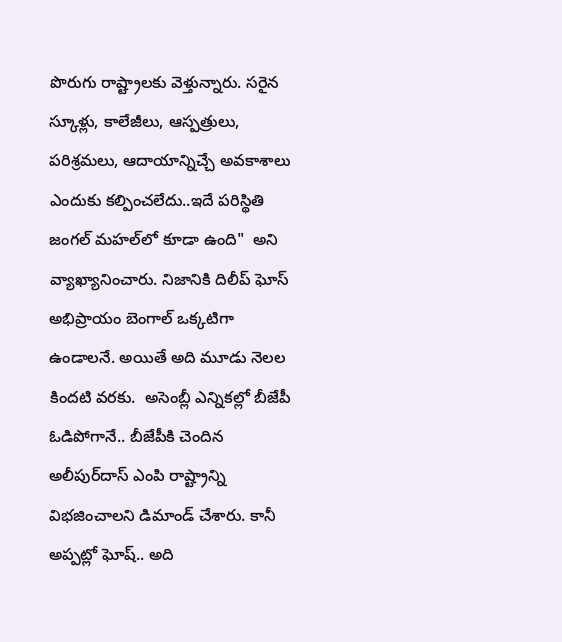పొరుగు రాష్ట్రాలకు వెళ్తున్నారు. సరైన స్కూళ్లు, కాలేజీలు, ఆస్పత్రులు, పరిశ్రమలు, ఆదాయాన్నిచ్చే అవకాశాలు ఎందుకు కల్పించలేదు..ఇదే పరిస్థితి జంగల్‌ మహల్‌లో కూడా ఉంది"  అని వ్యాఖ్యానించారు. నిజానికి దిలీప్ ఘోస్ అభిప్రాయం బెంగాల్ ఒక్కటిగా ఉండాలనే. అయితే అది మూడు నెలల కిందటి వరకు.  అసెంబ్లీ ఎన్నికల్లో బీజేపీ ఓడిపోగానే.. బీజేపీకి చెందిన అలీపుర్‌దాస్‌ ఎంపి రాష్ట్రాన్ని విభజించాలని డిమాండ్ చేశారు. కానీ అప్పట్లో ఘోష్.. అది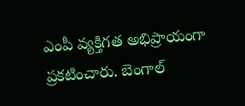ఎంపీ వ్యక్తిగత అభిప్రాయంగా ప్రకటించారు. బెంగాల్‌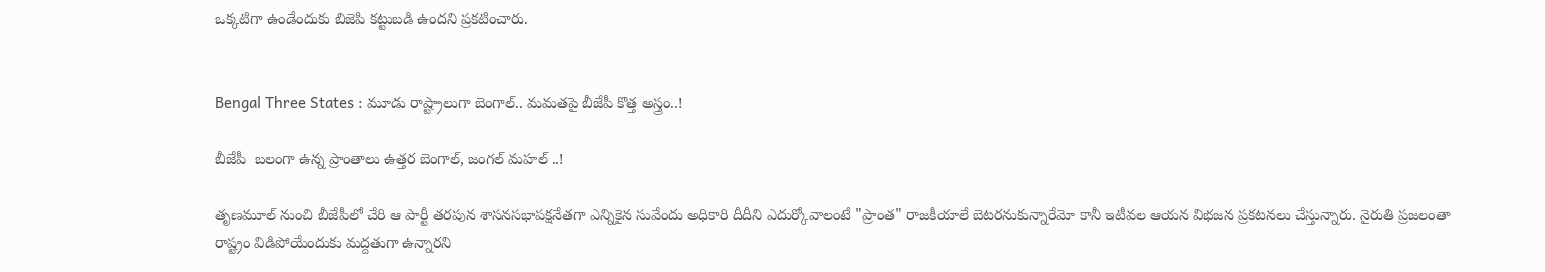ఒక్కటిగా ఉండేందుకు బిజెపి కట్టుబడి ఉందని ప్రకటించారు.


Bengal Three States : మూడు రాష్ట్రాలుగా బెంగాల్.. మమతపై బీజేపీ కొత్త అస్త్రం..!

బీజేపీ  బలంగా ఉన్న ప్రాంతాలు ఉత్తర బెంగాల్‌, జంగల్‌ మహల్‌ ..!

తృణమూల్ నుంచి బీజేపీలో చేరి ఆ పార్టీ తరపున శాసనసభాపక్షనేతగా ఎన్నికైన సువేందు అధికారి దీదీని ఎదుర్కోవాలంటే "ప్రాంత" రాజకీయాలే బెటరనుకున్నారేమో కానీ ఇటీవల ఆయన విభజన ప్రకటనలు చేస్తున్నారు. నైరుతి ప్రజలంతా రాష్ట్రం విడిపోయేందుకు మద్దతుగా ఉన్నారని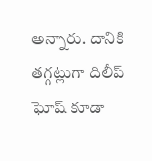అన్నారు. దానికి తగ్గట్లుగా దిలీప్ ఘోష్ కూడా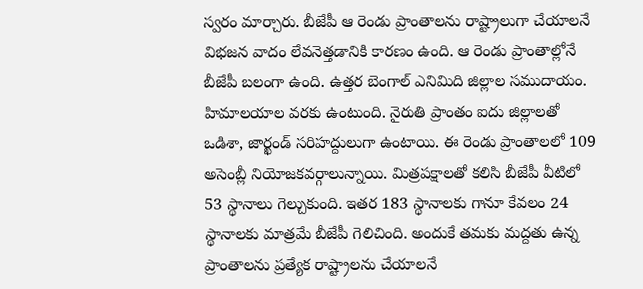స్వరం మార్చారు. బీజేపీ ఆ రెండు ప్రాంతాలను రాష్ట్రాలుగా చేయాలనే విభజన వాదం లేవనెత్తడానికి కారణం ఉంది. ఆ రెండు ప్రాంతాల్లోనే బీజేపీ బలంగా ఉంది. ఉత్తర బెంగాల్‌ ఎనిమిది జిల్లాల సముదాయం. హిమాలయాల వరకు ఉంటుంది. నైరుతి ప్రాంతం ఐదు జిల్లాలతో ఒడిశా, జార్ఖండ్‌ సరిహద్దులుగా ఉంటాయి. ఈ రెండు ప్రాంతాల‌లో 109 అసెంబ్లీ నియోజకవర్గాలున్నాయి. మిత్రపక్షాలతో కలిసి బీజేపీ వీటిలో  53 స్థానాలు గెల్చుకుంది. ఇతర 183 స్థానాలకు గానూ కేవలం 24 స్థానాలకు మాత్రమే బీజేపీ గెలిచింది. అందుకే తమకు మద్దతు ఉన్న ప్రాంతాలను ప్రత్యేక రాష్ట్రాలను చేయాలనే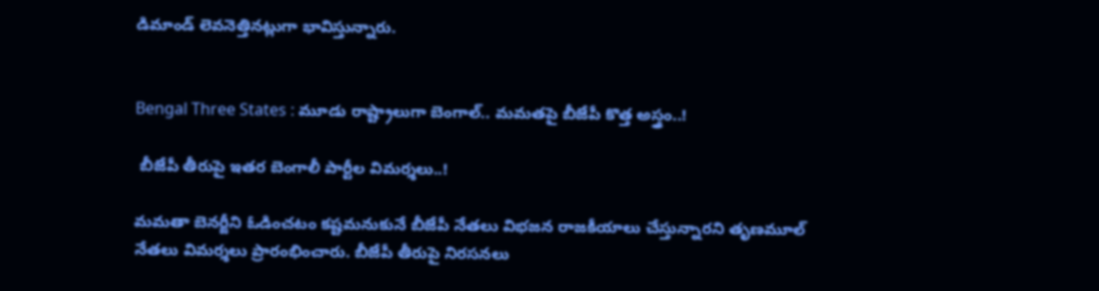డిమాండ్ లెవనెత్తినట్లుగా భావిస్తున్నారు.


Bengal Three States : మూడు రాష్ట్రాలుగా బెంగాల్.. మమతపై బీజేపీ కొత్త అస్త్రం..!

 బీజేపీ తీరుపై ఇతర బెంగాలీ పార్టీల విమర్శలు..!

మమతా బెనర్జీని ఓడించటం కష్టమనుకునే బీజేపీ నేతలు విభజన రాజకీయాలు చేస్తున్నారని తృణమూల్ నేతలు విమర్శలు ప్రారంభించారు. బీజేపీ తీరుపై నిరసనలు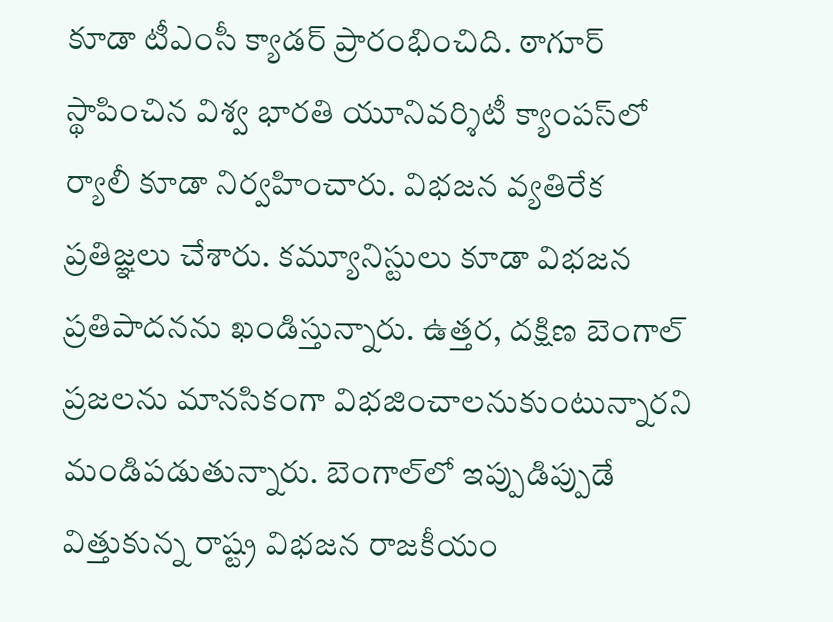కూడా టీఎంసీ క్యాడర్ ప్రారంభించిది. ఠాగూర్‌ స్థాపించిన విశ్వ భారతి యూనివర్శిటీ క్యాంపస్‌లో ర్యాలీ కూడా నిర్వహించారు. విభజన వ్యతిరేక ప్రతిజ్ఞలు చేశారు. కమ్యూనిస్టులు కూడా విభజన ప్రతిపాదనను ఖండిస్తున్నారు. ఉత్తర, దక్షిణ బెంగాల్  ప్రజలను మానసికంగా విభజించాలనుకుంటున్నారని మండిపడుతున్నారు. బెంగాల్‌లో ఇప్పుడిప్పుడే విత్తుకున్న రాష్ట్ర విభజన రాజకీయం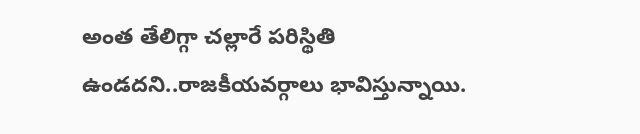అంత తేలిగ్గా చల్లారే పరిస్థితి ఉండదని..రాజకీయవర్గాలు భావిస్తున్నాయి.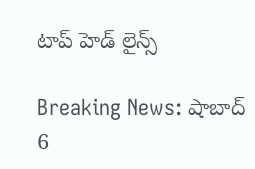టాప్ హెడ్ లైన్స్

Breaking News: షాబాద్ 6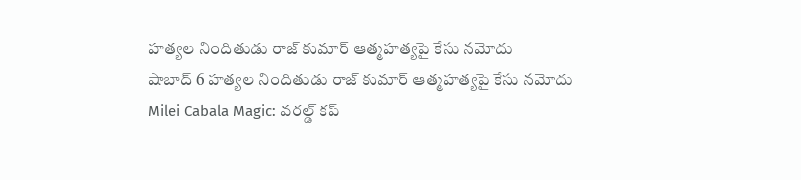హత్యల నిందితుడు రాజ్ కుమార్ ఆత్మహత్యపై కేసు నమోదు
షాబాద్ 6 హత్యల నిందితుడు రాజ్ కుమార్ ఆత్మహత్యపై కేసు నమోదు
Milei Cabala Magic: వరల్డ్ కప్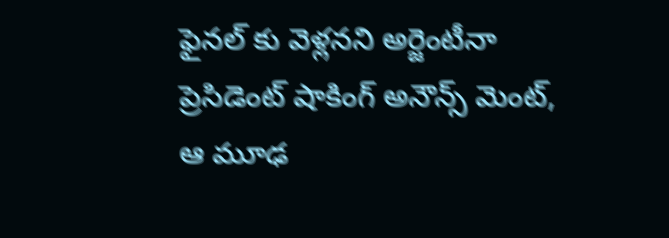ఫైనల్ కు వెళ్లనని అర్జెంటీనా ప్రెసిడెంట్ షాకింగ్ అనౌన్స్ మెంట్, ఆ మూఢ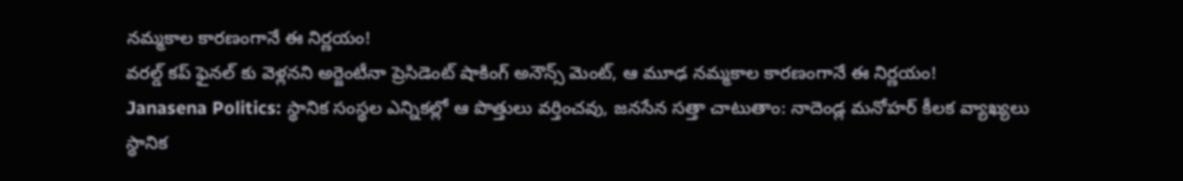న‌మ్మ‌కాల కార‌ణంగానే ఈ నిర్ణ‌యం!
వరల్డ్ కప్ ఫైనల్ కు వెళ్లనని అర్జెంటీనా ప్రెసిడెంట్ షాకింగ్ అనౌన్స్ మెంట్, ఆ మూఢ న‌మ్మ‌కాల కార‌ణంగానే ఈ నిర్ణ‌యం!
Janasena Politics: స్థానిక సంస్థల ఎన్నికల్లో ఆ పొత్తులు వర్తించవు, జనసేన సత్తా చాటుతాం: నాదెండ్ల మనోహర్ కీలక వ్యాఖ్యలు
స్థానిక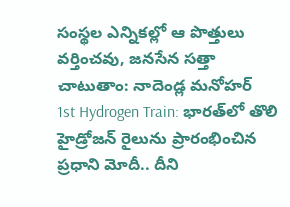సంస్థల ఎన్నికల్లో ఆ పొత్తులు వర్తించవు, జనసేన సత్తా చాటుతాం: నాదెండ్ల మనోహర్
1st Hydrogen Train: భారత్‌లో తొలి హైడ్రోజన్ రైలును ప్రారంభించిన ప్రధాని మోదీ.. దీని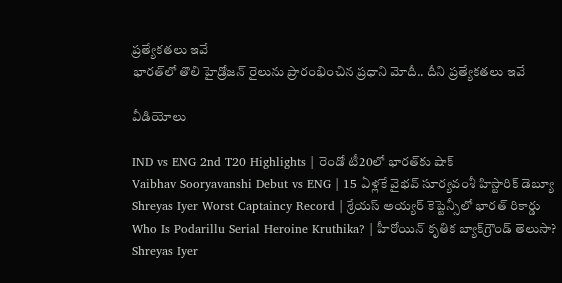ప్రత్యేకతలు ఇవే
భారత్‌లో తొలి హైడ్రోజన్ రైలును ప్రారంభించిన ప్రధాని మోదీ.. దీని ప్రత్యేకతలు ఇవే

వీడియోలు

IND vs ENG 2nd T20 Highlights | రెండో టీ20లో భారత్‌కు షాక్
Vaibhav Sooryavanshi Debut vs ENG | 15 ఏళ్లకే వైభవ్ సూర్యవంశీ హిస్టారిక్ డెబ్యూ
Shreyas Iyer Worst Captaincy Record | శ్రేయస్ అయ్యర్ కెప్టెన్సీలో భారత్ రికార్డు
Who Is Podarillu Serial Heroine Kruthika? | హీరోయిన్ కృతిక బ్యాక్‌గ్రౌండ్ తెలుసా?
Shreyas Iyer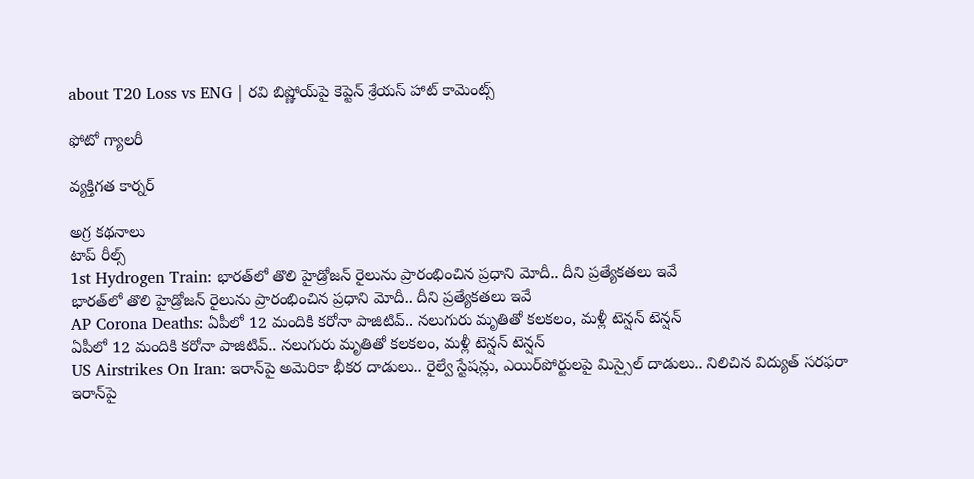about T20 Loss vs ENG | రవి బిష్ణోయ్‌పై కెప్టెన్ శ్రేయస్ హాట్ కామెంట్స్

ఫోటో గ్యాలరీ

వ్యక్తిగత కార్నర్

అగ్ర కథనాలు
టాప్ రీల్స్
1st Hydrogen Train: భారత్‌లో తొలి హైడ్రోజన్ రైలును ప్రారంభించిన ప్రధాని మోదీ.. దీని ప్రత్యేకతలు ఇవే
భారత్‌లో తొలి హైడ్రోజన్ రైలును ప్రారంభించిన ప్రధాని మోదీ.. దీని ప్రత్యేకతలు ఇవే
AP Corona Deaths: ఏపీలో 12 మందికి కరోనా పాజిటివ్.. నలుగురు మృతితో కలకలం, మళ్లీ టెన్షన్ టెన్షన్
ఏపీలో 12 మందికి కరోనా పాజిటివ్.. నలుగురు మృతితో కలకలం, మళ్లీ టెన్షన్ టెన్షన్
US Airstrikes On Iran: ఇరాన్‌పై అమెరికా భీకర దాడులు.. రైల్వే స్టేషన్లు, ఎయిర్‌పోర్టులపై మిస్సైల్ దాడులు.. నిలిచిన విద్యుత్ సరఫరా
ఇరాన్‌పై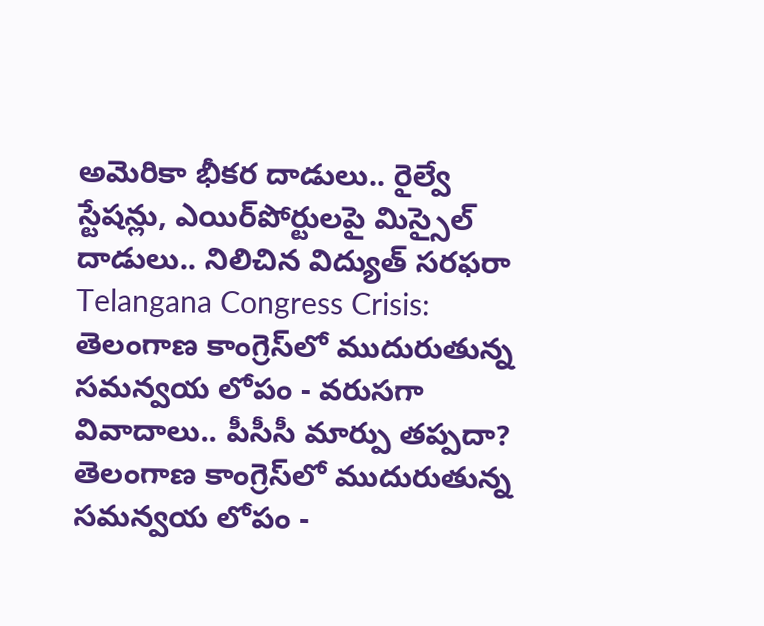అమెరికా భీకర దాడులు.. రైల్వే స్టేషన్లు, ఎయిర్‌పోర్టులపై మిస్సైల్ దాడులు.. నిలిచిన విద్యుత్ సరఫరా
Telangana Congress Crisis: తెలంగాణ కాంగ్రెస్‌లో ముదురుతున్న సమన్వయ లోపం - వరుసగా వివాదాలు.. పీసీసీ మార్పు తప్పదా?
తెలంగాణ కాంగ్రెస్‌లో ముదురుతున్న సమన్వయ లోపం -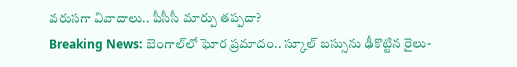వరుసగా వివాదాలు.. పీసీసీ మార్పు తప్పదా?
Breaking News: బెంగాల్‌లో ఘోర ప్రమాదం.. స్కూల్‌ బస్సును ఢీకొట్టిన రైలు-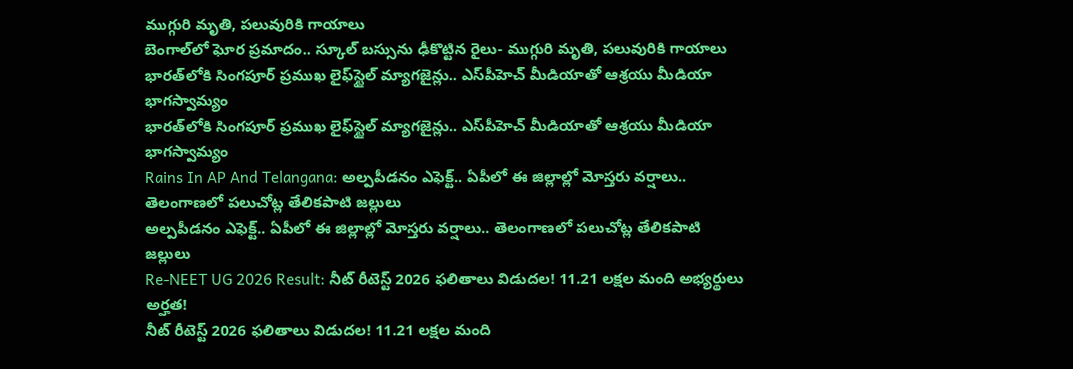ముగ్గురి మృతి, పలువురికి గాయాలు
బెంగాల్‌లో ఘోర ప్రమాదం.. స్కూల్‌ బస్సును ఢీకొట్టిన రైలు- ముగ్గురి మృతి, పలువురికి గాయాలు
భారత్‌లోకి సింగపూర్ ప్రముఖ లైఫ్‌స్టైల్ మ్యాగజైన్లు.. ఎస్‌పీహెచ్ మీడియాతో ఆశ్రయు మీడియా భాగస్వామ్యం
భారత్‌లోకి సింగపూర్ ప్రముఖ లైఫ్‌స్టైల్ మ్యాగజైన్లు.. ఎస్‌పీహెచ్ మీడియాతో ఆశ్రయు మీడియా భాగస్వామ్యం
Rains In AP And Telangana: అల్పపీడనం ఎఫెక్ట్.. ఏపీలో ఈ జిల్లాల్లో మోస్తరు వర్షాలు.. తెలంగాణలో పలుచోట్ల తేలికపాటి జల్లులు
అల్పపీడనం ఎఫెక్ట్.. ఏపీలో ఈ జిల్లాల్లో మోస్తరు వర్షాలు.. తెలంగాణలో పలుచోట్ల తేలికపాటి జల్లులు
Re-NEET UG 2026 Result: నీట్‌ రీటెస్ట్ 2026 ఫలితాలు విడుదల! 11.21 లక్షల మంది అభ్యర్థులు అర్హత!
నీట్‌ రీటెస్ట్ 2026 ఫలితాలు విడుదల! 11.21 లక్షల మంది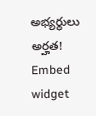అభ్యర్థులు అర్హత!
Embed widget